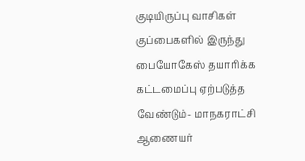குடியிருப்பு வாசிகள் குப்பைகளில் இருந்து பையோகேஸ் தயாரிக்க கட்டமைப்பு ஏற்படுத்த வேண்டும்- மாநகராட்சி ஆணையர்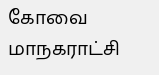கோவை மாநகராட்சி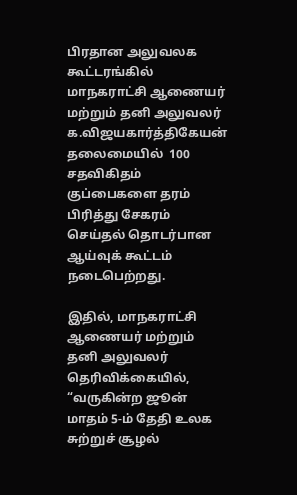பிரதான அலுவலக கூட்டரங்கில் மாநகராட்சி ஆணையர் மற்றும் தனி அலுவலர் க.விஜயகார்த்திகேயன் தலைமையில்  100 சதவிகிதம் குப்பைகளை தரம் பிரித்து சேகரம் செய்தல் தொடர்பான ஆய்வுக் கூட்டம் நடைபெற்றது.

இதில், மாநகராட்சி ஆணையர் மற்றும் தனி அலுவலர் தெரிவிக்கையில், “வருகின்ற ஜூன் மாதம் 5-ம் தேதி உலக சுற்றுச் சூழல்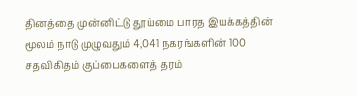தினத்தை முன்னிட்டு தூய்மை பாரத இயக்கத்தின் மூலம் நாடு முழுவதும் 4,041 நகரங்களின் 100 சதவிகிதம் குப்பைகளைத் தரம்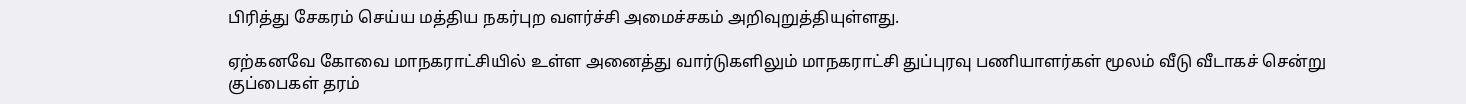பிரித்து சேகரம் செய்ய மத்திய நகர்புற வளர்ச்சி அமைச்சகம் அறிவுறுத்தியுள்ளது.

ஏற்கனவே கோவை மாநகராட்சியில் உள்ள அனைத்து வார்டுகளிலும் மாநகராட்சி துப்புரவு பணியாளர்கள் மூலம் வீடு வீடாகச் சென்று குப்பைகள் தரம்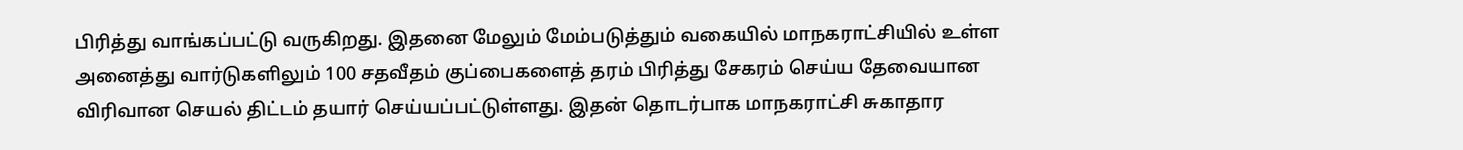பிரித்து வாங்கப்பட்டு வருகிறது. இதனை மேலும் மேம்படுத்தும் வகையில் மாநகராட்சியில் உள்ள அனைத்து வார்டுகளிலும் 100 சதவீதம் குப்பைகளைத் தரம் பிரித்து சேகரம் செய்ய தேவையான விரிவான செயல் திட்டம் தயார் செய்யப்பட்டுள்ளது. இதன் தொடர்பாக மாநகராட்சி சுகாதார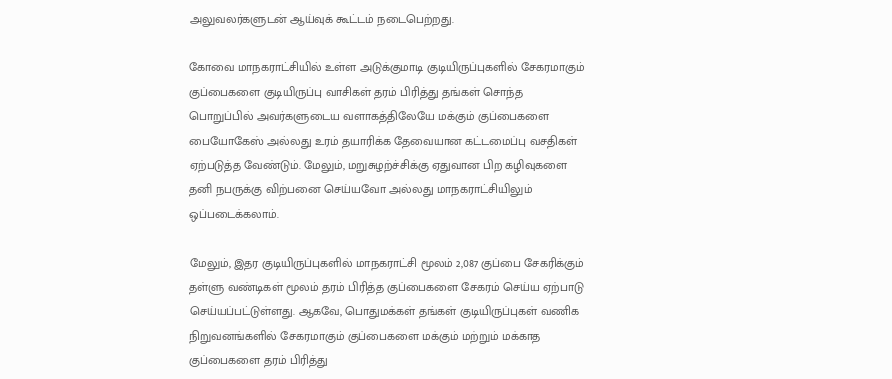அலுவலர்களுடன் ஆய்வுக் கூட்டம் நடைபெற்றது.

கோவை மாநகராட்சியில் உள்ள அடுக்குமாடி குடியிருப்புகளில் சேகரமாகும் குப்பைகளை குடியிருப்பு வாசிகள் தரம் பிரித்து தங்கள் சொந்த பொறுப்பில் அவர்களுடைய வளாகத்திலேயே மக்கும் குப்பைகளை பையோகேஸ் அல்லது உரம் தயாரிக்க தேவையான கட்டமைப்பு வசதிகள் ஏற்படுத்த வேண்டும். மேலும், மறுசுழற்ச்சிக்கு ஏதுவான பிற கழிவுகளை தனி நபருக்கு விற்பனை செய்யவோ அல்லது மாநகராட்சியிலும் ஒப்படைக்கலாம்.

மேலும், இதர குடியிருப்புகளில் மாநகராட்சி மூலம் 2,087 குப்பை சேகரிக்கும் தள்ளு வண்டிகள் மூலம் தரம் பிரித்த குப்பைகளை சேகரம் செய்ய ஏற்பாடு செய்யப்பட்டுள்ளது. ஆகவே, பொதுமக்கள் தங்கள் குடியிருப்புகள் வணிக நிறுவனங்களில் சேகரமாகும் குப்பைகளை மக்கும் மற்றும் மக்காத குப்பைகளை தரம் பிரித்து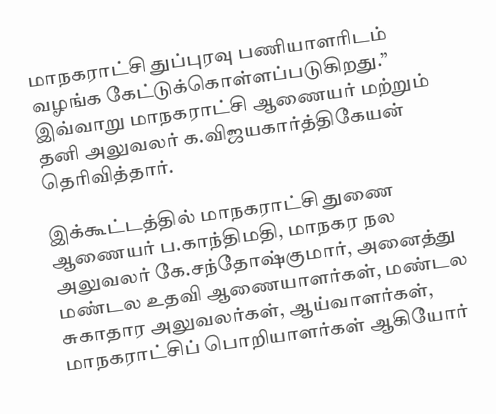மாநகராட்சி துப்புரவு பணியாளரிடம் வழங்க கேட்டுக்கொள்ளப்படுகிறது.” இவ்வாறு மாநகராட்சி ஆணையர் மற்றும் தனி அலுவலர் க.விஜயகார்த்திகேயன் தெரிவித்தார்.

இக்கூட்டத்தில் மாநகராட்சி துணை ஆணையர் ப.காந்திமதி, மாநகர நல அலுவலர் கே.சந்தோஷ்குமார், அனைத்து மண்டல உதவி ஆணையாளர்கள், மண்டல சுகாதார அலுவலர்கள், ஆய்வாளர்கள், மாநகராட்சிப் பொறியாளர்கள் ஆகியோர்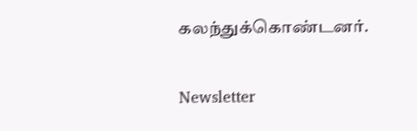கலந்துக்கொண்டனர்.

Newsletter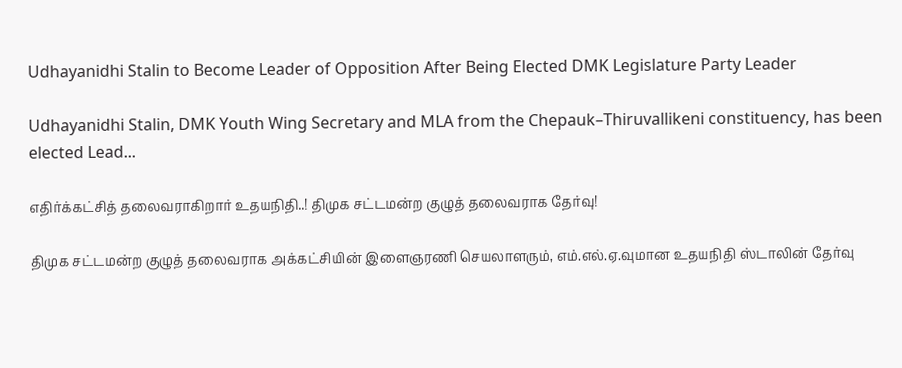Udhayanidhi Stalin to Become Leader of Opposition After Being Elected DMK Legislature Party Leader

Udhayanidhi Stalin, DMK Youth Wing Secretary and MLA from the Chepauk–Thiruvallikeni constituency, has been elected Lead...

எதிர்க்கட்சித் தலைவராகிறார் உதயநிதி..! திமுக சட்டமன்ற குழுத் தலைவராக தேர்வு!

திமுக சட்டமன்ற குழுத் தலைவராக அக்கட்சியின் இளைஞரணி செயலாளரும், எம்.எல்.ஏ.வுமான உதயநிதி ஸ்டாலின் தேர்வு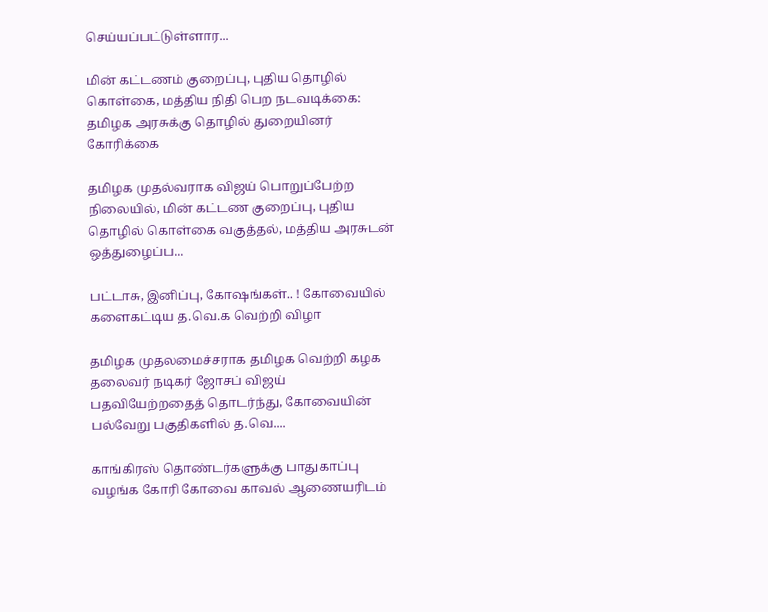செய்யப்பட்டுள்ளார...

மின் கட்டணம் குறைப்பு, புதிய தொழில் கொள்கை, மத்திய நிதி பெற நடவடிக்கை: தமிழக அரசுக்கு தொழில் துறையினர் கோரிக்கை

தமிழக முதல்வராக விஜய் பொறுப்பேற்ற நிலையில், மின் கட்டண குறைப்பு, புதிய தொழில் கொள்கை வகுத்தல், மத்திய அரசுடன் ஒத்துழைப்ப...

பட்டாசு, இனிப்பு, கோஷங்கள்.. ! கோவையில் களைகட்டிய த.வெ.க வெற்றி விழா

தமிழக முதலமைச்சராக தமிழக வெற்றி கழக தலைவர் நடிகர் ஜோசப் விஜய் பதவியேற்றதைத் தொடர்ந்து, கோவையின் பல்வேறு பகுதிகளில் த.வெ....

காங்கிரஸ் தொண்டர்களுக்கு பாதுகாப்பு வழங்க கோரி கோவை காவல் ஆணையரிடம்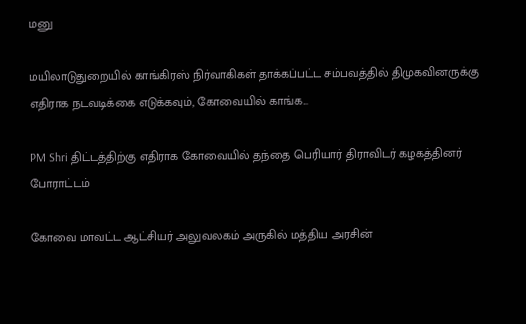மனு

மயிலாடுதுறையில் காங்கிரஸ் நிர்வாகிகள் தாக்கப்பட்ட சம்பவத்தில் திமுகவினருக்கு எதிராக நடவடிக்கை எடுக்கவும், கோவையில் காங்க...

PM Shri திட்டத்திற்கு எதிராக கோவையில் தந்தை பெரியார் திராவிடர் கழகத்தினர் போராட்டம்

கோவை மாவட்ட ஆட்சியர் அலுவலகம் அருகில் மத்திய அரசின்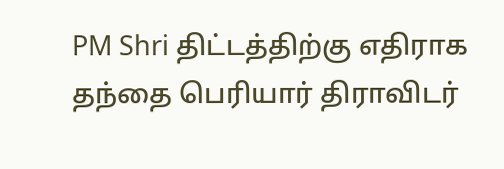PM Shri திட்டத்திற்கு எதிராக தந்தை பெரியார் திராவிடர்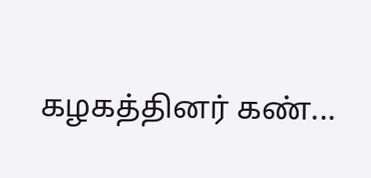கழகத்தினர் கண்...